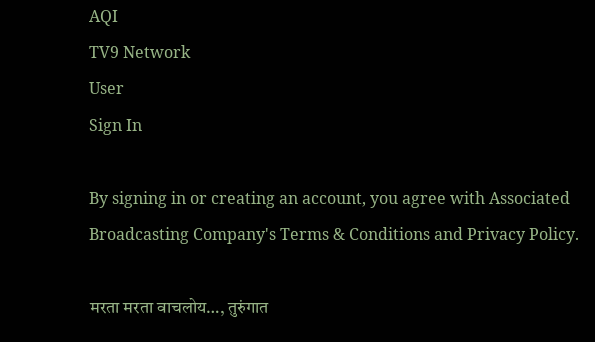AQI
TV9 Network
User
Sign In

By signing in or creating an account, you agree with Associated Broadcasting Company's Terms & Conditions and Privacy Policy.

मरता मरता वाचलोय…, तुरुंगात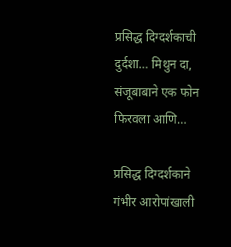प्रसिद्ध दिग्दर्शकाची दुर्दशा… मिथुन दा, संजूबाबाने एक फोन फिरवला आणि…

प्रसिद्ध दिग्दर्शकाने गंभीर आरोपांखाली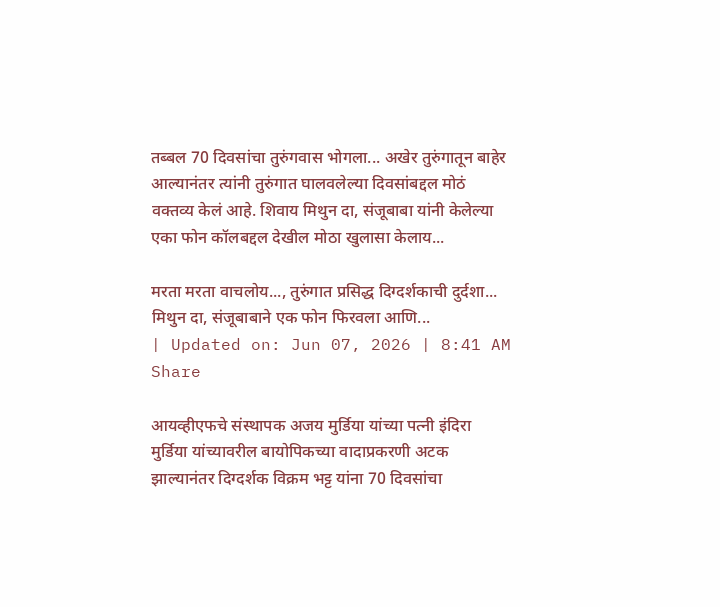तब्बल 70 दिवसांचा तुरुंगवास भोगला... अखेर तुरुंगातून बाहेर आल्यानंतर त्यांनी तुरुंगात घालवलेल्या दिवसांबद्दल मोठं वक्तव्य केलं आहे. शिवाय मिथुन दा, संजूबाबा यांनी केलेल्या एका फोन कॉलबद्दल देखील मोठा खुलासा केलाय...

मरता मरता वाचलोय..., तुरुंगात प्रसिद्ध दिग्दर्शकाची दुर्दशा... मिथुन दा, संजूबाबाने एक फोन फिरवला आणि...
| Updated on: Jun 07, 2026 | 8:41 AM
Share

आयव्हीएफचे संस्थापक अजय मुर्डिया यांच्या पत्नी इंदिरा मुर्डिया यांच्यावरील बायोपिकच्या वादाप्रकरणी अटक झाल्यानंतर दिग्दर्शक विक्रम भट्ट यांना 70 दिवसांचा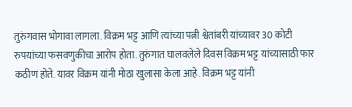तुरुंगवास भोगावा लागला. विक्रम भट्ट आणि त्यांच्या पत्नी श्वेतांबरी यांच्यावर 30 कोटी रुपयांच्या फसवणुकीचा आरोप होता. तुरुंगात घालवलेले दिवस विक्रम भट्ट यांच्यासाठी फार कठीण होते. यावर विक्रम यांनी मोठा खुलासा केला आहे. विक्रम भट्ट यांनी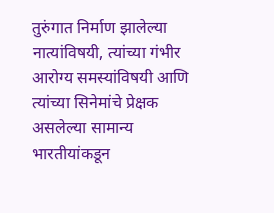तुरुंगात निर्माण झालेल्या नात्यांविषयी, त्यांच्या गंभीर आरोग्य समस्यांविषयी आणि त्यांच्या सिनेमांचे प्रेक्षक असलेल्या सामान्य भारतीयांकडून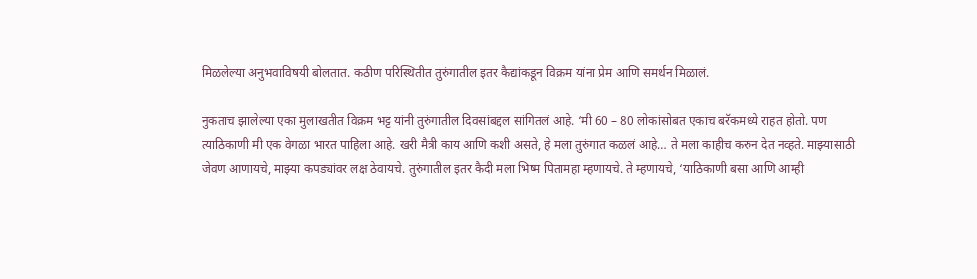मिळलेल्या अनुभवाविषयी बोलतात. कठीण परिस्थितीत तुरुंगातील इतर कैद्यांकडून विक्रम यांना प्रेम आणि समर्थन मिळालं.

नुकताच झालेल्या एका मुलाखतीत विक्रम भट्ट यांनी तुरुंगातील दिवसांबद्दल सांगितलं आहे. ‘मी 60 – 80 लोकांसोबत एकाच बरॅकमध्ये राहत होतो. पण त्याठिकाणी मी एक वेगळा भारत पाहिला आहे. खरी मैत्री काय आणि कशी असते, हे मला तुरुंगात कळलं आहे… ते मला काहीच करुन देत नव्हते. माझ्यासाठी जेवण आणायचे, माझ्या कपड्यांवर लक्ष ठेवायचे. तुरुंगातील इतर कैदी मला भिष्म पितामहा म्हणायचे. ते म्हणायचे, ‘याठिकाणी बसा आणि आम्ही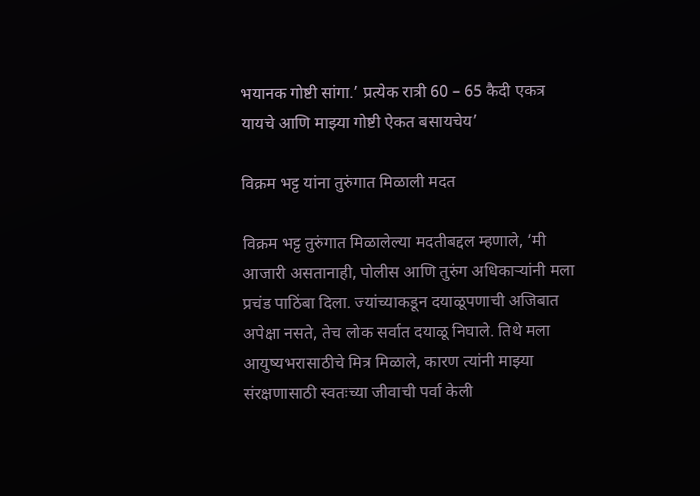भयानक गोष्टी सांगा.’ प्रत्येक रात्री 60 – 65 कैदी एकत्र यायचे आणि माझ्या गोष्टी ऐकत बसायचेय’

विक्रम भट्ट यांना तुरुंगात मिळाली मदत

विक्रम भट्ट तुरुंगात मिळालेल्या मदतीबद्दल म्हणाले, ‘मी आजारी असतानाही, पोलीस आणि तुरुंग अधिकाऱ्यांनी मला प्रचंड पाठिंबा दिला. ज्यांच्याकडून दयाळूपणाची अजिबात अपेक्षा नसते, तेच लोक सर्वात दयाळू निघाले. तिथे मला आयुष्यभरासाठीचे मित्र मिळाले, कारण त्यांनी माझ्या संरक्षणासाठी स्वतःच्या जीवाची पर्वा केली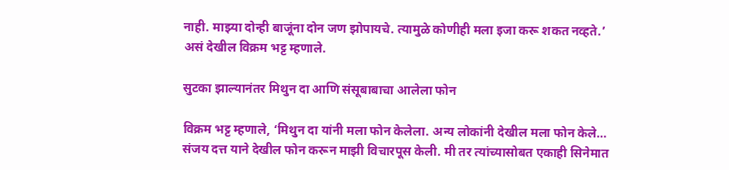नाही. माझ्या दोन्ही बाजूंना दोन जण झोपायचे. त्यामुळे कोणीही मला इजा करू शकत नव्हते.’ असं देखील विक्रम भट्ट म्हणाले.

सुटका झाल्यानंतर मिथुन दा आणि संसूबाबाचा आलेला फोन

विक्रम भट्ट म्हणाले, ‘मिथुन दा यांनी मला फोन केलेला. अन्य लोकांनी देखील मला फोन केले… संजय दत्त याने देखील फोन करून माझी विचारपूस केली. मी तर त्यांच्यासोबत एकाही सिनेमात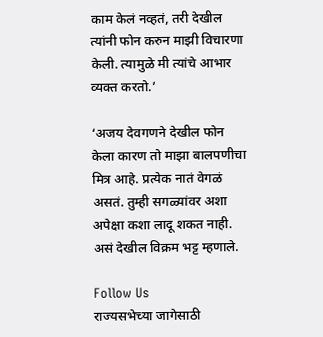काम केलं नव्हतं, तरी देखील त्यांनी फोन करुन माझी विचारणा केली. त्यामुळे मी त्यांचे आभार व्यक्त करतो.’

‘अजय देवगणने देखील फोन केला कारण तो माझा बालपणीचा मित्र आहे. प्रत्येक नातं वेगळं असतं. तुम्ही सगळ्यांवर अशा अपेक्षा कशा लादू शकत नाही. असं देखील विक्रम भट्ट म्हणाले.

Follow Us
राज्यसभेच्या जागेसाठी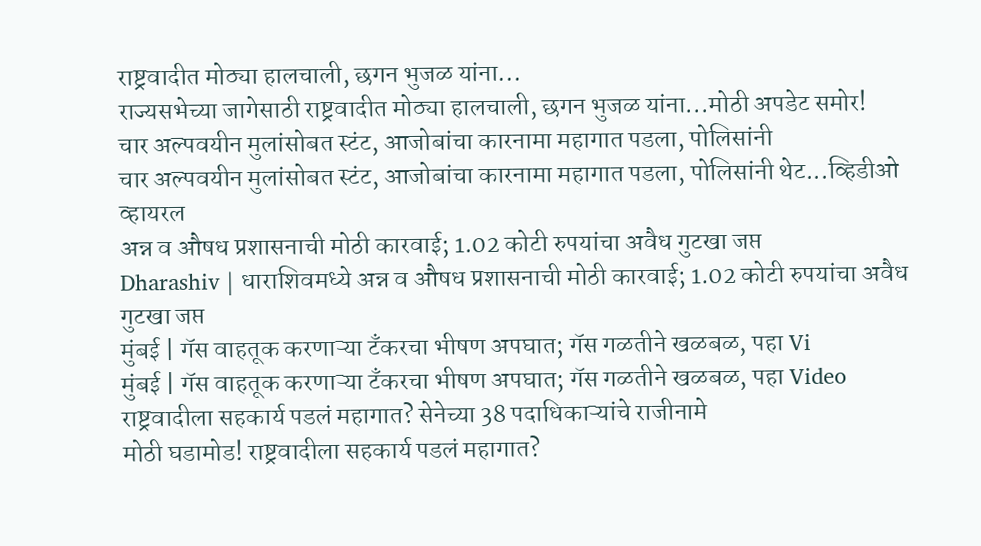राष्ट्रवादीत मोठ्या हालचाली, छगन भुजळ यांना...
राज्यसभेच्या जागेसाठी राष्ट्रवादीत मोठ्या हालचाली, छगन भुजळ यांना...मोठी अपडेट समोर!
चार अल्पवयीन मुलांसोबत स्टंट, आजोबांचा कारनामा महागात पडला, पोलिसांनी
चार अल्पवयीन मुलांसोबत स्टंट, आजोबांचा कारनामा महागात पडला, पोलिसांनी थेट...व्हिडीओ व्हायरल
अन्न व औषध प्रशासनाची मोठी कारवाई; 1.02 कोटी रुपयांचा अवैध गुटखा जप्त
Dharashiv | धाराशिवमध्ये अन्न व औषध प्रशासनाची मोठी कारवाई; 1.02 कोटी रुपयांचा अवैध गुटखा जप्त
मुंबई | गॅस वाहतूक करणाऱ्या टँकरचा भीषण अपघात; गॅस गळतीने खळबळ, पहा Vi
मुंबई | गॅस वाहतूक करणाऱ्या टँकरचा भीषण अपघात; गॅस गळतीने खळबळ, पहा Video
राष्ट्रवादीला सहकार्य पडलं महागात? सेनेच्या 38 पदाधिकाऱ्यांचे राजीनामे
मोठी घडामोड! राष्ट्रवादीला सहकार्य पडलं महागात?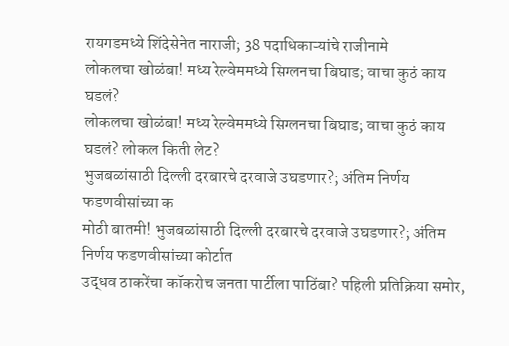रायगडमध्ये शिंदेसेनेत नाराजी; 38 पदाधिकाऱ्यांचे राजीनामे
लोकलचा खोळंबा! मध्य रेल्वेममध्ये सिग्लनचा बिघाड; वाचा कुठं काय घडलं?
लोकलचा खोळंबा! मध्य रेल्वेममध्ये सिग्लनचा बिघाड; वाचा कुठं काय घडलं? लोकल किती लेट?
भुजबळांसाठी दिल्ली दरबारचे दरवाजे उघडणार?; अंतिम निर्णय फडणवीसांच्या क
मोठी बातमी! भुजबळांसाठी दिल्ली दरबारचे दरवाजे उघडणार?; अंतिम निर्णय फडणवीसांच्या कोर्टात
उद्धव ठाकरेंचा कॉकरोच जनता पार्टीला पाठिंबा? पहिली प्रतिक्रिया समोर,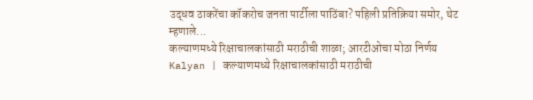उद्धव ठाकरेंचा कॉकरोच जनता पार्टीला पाठिंबा? पहिली प्रतिक्रिया समोर, थेट म्हणाले...
कल्याणमध्ये रिक्षाचालकांसाठी मराठीची शाळा; आरटीओचा मोठा निर्णय
Kalyan | कल्याणमध्ये रिक्षाचालकांसाठी मराठीची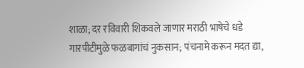शाळा; दर रविवारी शिकवले जाणार मराठी भाषेचे धडे
गारपीटीमुळे फळबागांचं नुकसान; पंचनामे करून मदत द्या,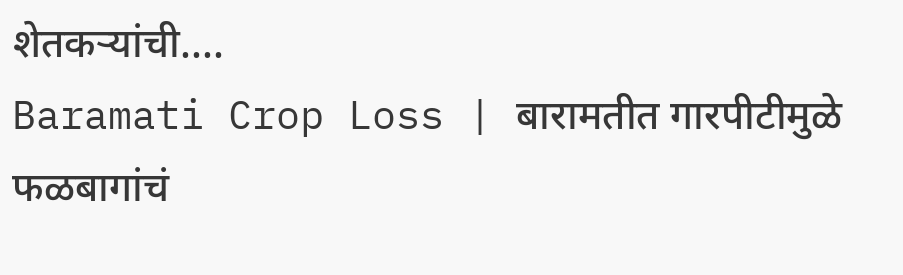शेतकऱ्यांची....
Baramati Crop Loss | बारामतीत गारपीटीमुळे फळबागांचं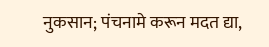नुकसान; पंचनामे करून मदत द्या,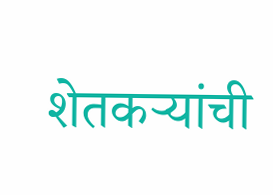शेतकऱ्यांची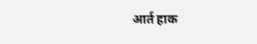आर्त हाक